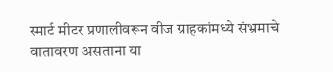स्मार्ट मीटर प्रणालीवरून वीज ग्राहकांमध्ये संभ्रमाचे वातावरण असताना या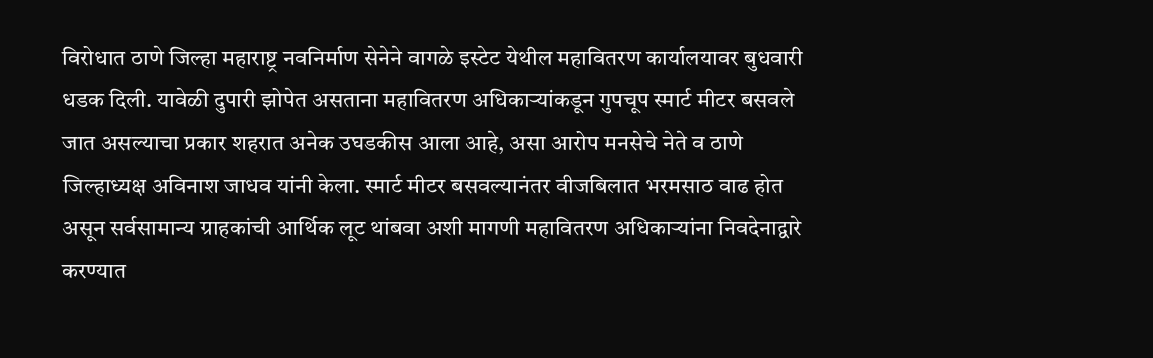विरोधात ठाणे जिल्हा महाराष्ट्र नवनिर्माण सेनेने वागळे इस्टेट येथील महावितरण कार्यालयावर बुधवारी धडक दिली. यावेळी दुपारी झोपेत असताना महावितरण अधिकाऱ्यांकडून गुपचूप स्मार्ट मीटर बसवले जात असल्याचा प्रकार शहरात अनेक उघडकीस आला आहे, असा आरोप मनसेचे नेते व ठाणे जिल्हाध्यक्ष अविनाश जाधव यांनी केला. स्मार्ट मीटर बसवल्यानंतर वीजबिलात भरमसाठ वाढ होत असून सर्वसामान्य ग्राहकांची आर्थिक लूट थांबवा अशी मागणी महावितरण अधिकाऱ्यांना निवदेनाद्वारे करण्यात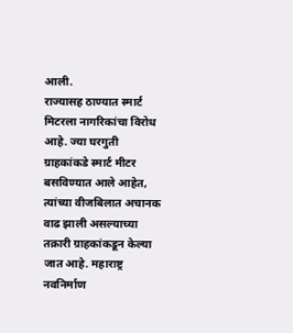आली.
राज्यासह ठाण्यात स्मार्ट मिटरला नागरिकांचा विरोध आहे. ज्या घरगुती ग्राहकांकडे स्मार्ट मीटर बसविण्यात आले आहेत, त्यांच्या वीजबिलात अचानक वाढ झाली असल्याच्या तक्रारी ग्राहकांकडून केल्या जात आहे. महाराष्ट्र नवनिर्माण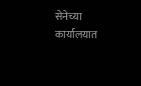सेनेच्या कार्यालयात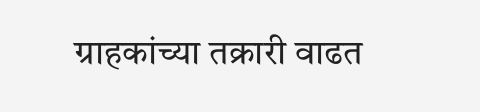ग्राहकांच्या तक्रारी वाढत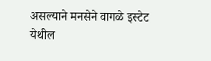असल्याने मनसेने वागळे इस्टेट येथील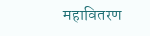महावितरण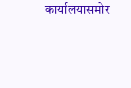कार्यालयासमोर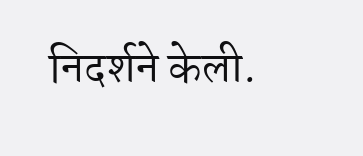निदर्शने केली.